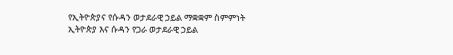የኢትዮጵያና የሱዳን ወታደራዊ ኃይል ማቋቋም ስምምነት
ኢትዮጵያ እና ሱዳን የጋራ ወታደራዊ ኃይል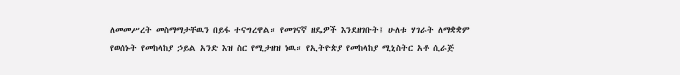ለመመሥረት መስማማታቸዉን በይፋ ተናግረዋል። የመገናኛ ዘዴዎች እንደዘገቡት፤ ሁለቱ ሃገራት ለማቋቋም የወሰኑት የመከላከያ ኃይል አንድ እዝ ስር የሚታዘዝ ነዉ። የኢትዮጵያ የመከላከያ ሚኒስትር አቶ ሲራጅ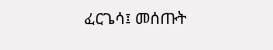ፈርጌሳ፤ መሰጡት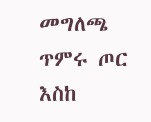መግለጫ ጥምሩ ጦር እስከ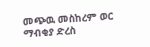መጭዉ መስከረም ወር ማብቂያ ድረስ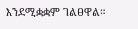እንደሚቋቋም ገልፀዋል።